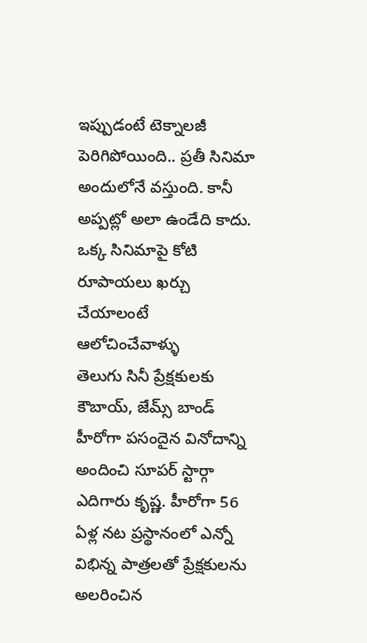ఇప్పుడంటే టెక్నాలజీ పెరిగిపోయింది.. ప్రతీ సినిమా అందులోనే వస్తుంది. కానీ అప్పట్లో అలా ఉండేది కాదు. ఒక్క సినిమాపై కోటి రూపాయలు ఖర్చు చేయాలంటే ఆలోచించేవాళ్ళు
తెలుగు సినీ ప్రేక్షకులకు కౌబాయ్, జేమ్స్ బాండ్ హీరోగా పసందైన వినోదాన్ని అందించి సూపర్ స్టార్గా ఎదిగారు కృష్ణ. హీరోగా 56 ఏళ్ల నట ప్రస్థానంలో ఎన్నో విభిన్న పాత్రలతో ప్రేక్షకులను అలరించిన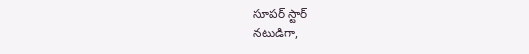సూపర్ స్టార్
నటుడిగా,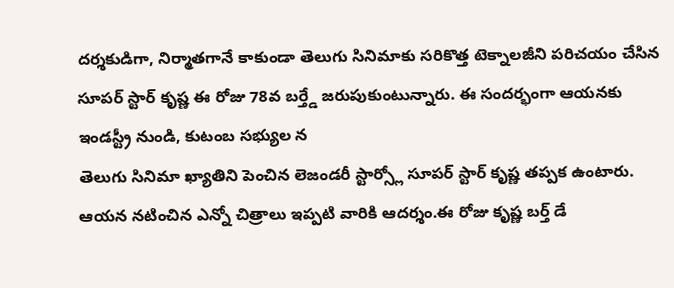దర్శకుడిగా, నిర్మాతగానే కాకుండా తెలుగు సినిమాకు సరికొత్త టెక్నాలజీని పరిచయం చేసిన సూపర్ స్టార్ కృష్ణ ఈ రోజు 78వ బర్త్డే జరుపుకుంటున్నారు. ఈ సందర్భంగా ఆయనకు ఇండస్ట్రీ నుండి, కుటంబ సభ్యుల న
తెలుగు సినిమా ఖ్యాతిని పెంచిన లెజండరీ స్టార్స్లో సూపర్ స్టార్ కృష్ణ తప్పక ఉంటారు. ఆయన నటించిన ఎన్నో చిత్రాలు ఇప్పటి వారికి ఆదర్శం.ఈ రోజు కృష్ణ బర్త్ డే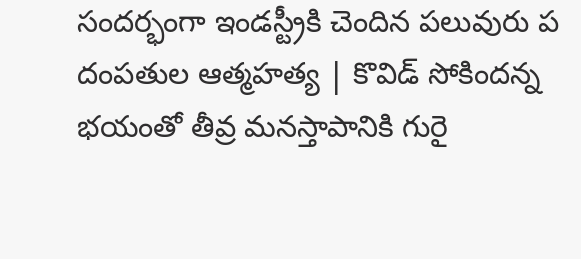సందర్భంగా ఇండస్ట్రీకి చెందిన పలువురు ప
దంపతుల ఆత్మహత్య | కొవిడ్ సోకిందన్న భయంతో తీవ్ర మనస్తాపానికి గురై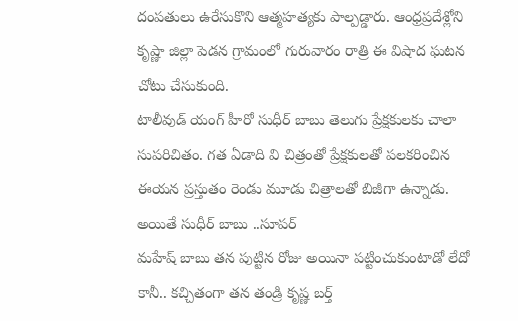దంపతులు ఉరేసుకొని ఆత్మహత్యకు పాల్పడ్డారు. ఆంధ్రప్రదేశ్లోని కృష్ణా జిల్లా పెడన గ్రామంలో గురువారం రాత్రి ఈ విషాద ఘటన చోటు చేసుకుంది.
టాలీవుడ్ యంగ్ హీరో సుధీర్ బాబు తెలుగు ప్రేక్షకులకు చాలా సుపరిచితం. గత ఏడాది వి చిత్రంతో ప్రేక్షకులతో పలకరించిన ఈయన ప్రస్తుతం రెండు మూడు చిత్రాలతో బిజీగా ఉన్నాడు. అయితే సుధీర్ బాబు ..సూపర్
మహేష్ బాబు తన పుట్టిన రోజు అయినా పట్టించుకుంటాడో లేదో కానీ.. కచ్చితంగా తన తండ్రి కృష్ణ బర్త్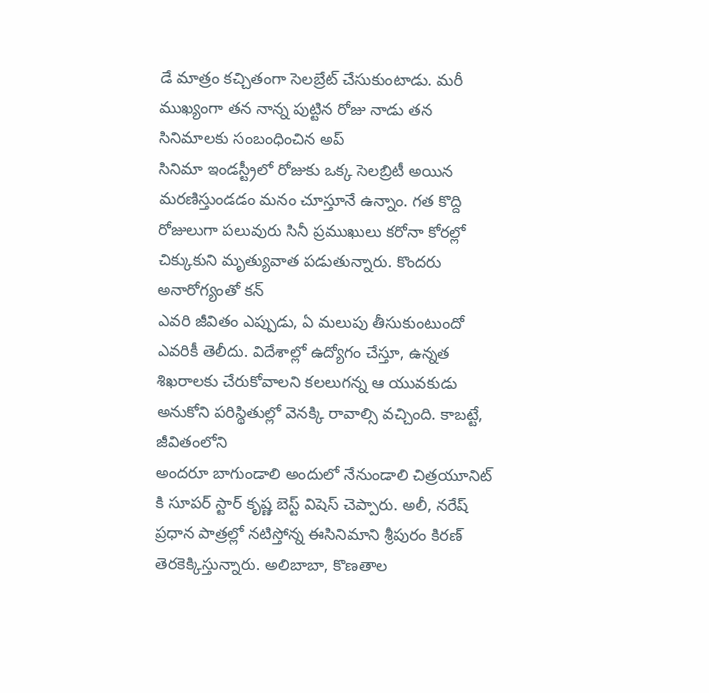డే మాత్రం కచ్చితంగా సెలబ్రేట్ చేసుకుంటాడు. మరీ ముఖ్యంగా తన నాన్న పుట్టిన రోజు నాడు తన సినిమాలకు సంబంధించిన అప్
సినిమా ఇండస్ట్రీలో రోజుకు ఒక్క సెలబ్రిటీ అయిన మరణిస్తుండడం మనం చూస్తూనే ఉన్నాం. గత కొద్ది రోజులుగా పలువురు సినీ ప్రముఖులు కరోనా కోరల్లో చిక్కుకుని మృత్యువాత పడుతున్నారు. కొందరు అనారోగ్యంతో కన్
ఎవరి జీవితం ఎప్పుడు, ఏ మలుపు తీసుకుంటుందో ఎవరికీ తెలీదు. విదేశాల్లో ఉద్యోగం చేస్తూ, ఉన్నత శిఖరాలకు చేరుకోవాలని కలలుగన్న ఆ యువకుడు అనుకోని పరిస్థితుల్లో వెనక్కి రావాల్సి వచ్చింది. కాబట్టే, జీవితంలోని
అందరూ బాగుండాలి అందులో నేనుండాలి చిత్రయూనిట్ కి సూపర్ స్టార్ కృష్ణ బెస్ట్ విషెస్ చెప్పారు. అలీ, నరేష్ ప్రధాన పాత్రల్లో నటిస్తోన్న ఈసినిమాని శ్రీపురం కిరణ్ తెరకెక్కిస్తున్నారు. అలిబాబా, కొణతాల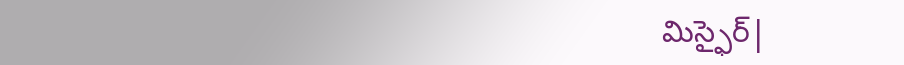మిస్ఫైర్|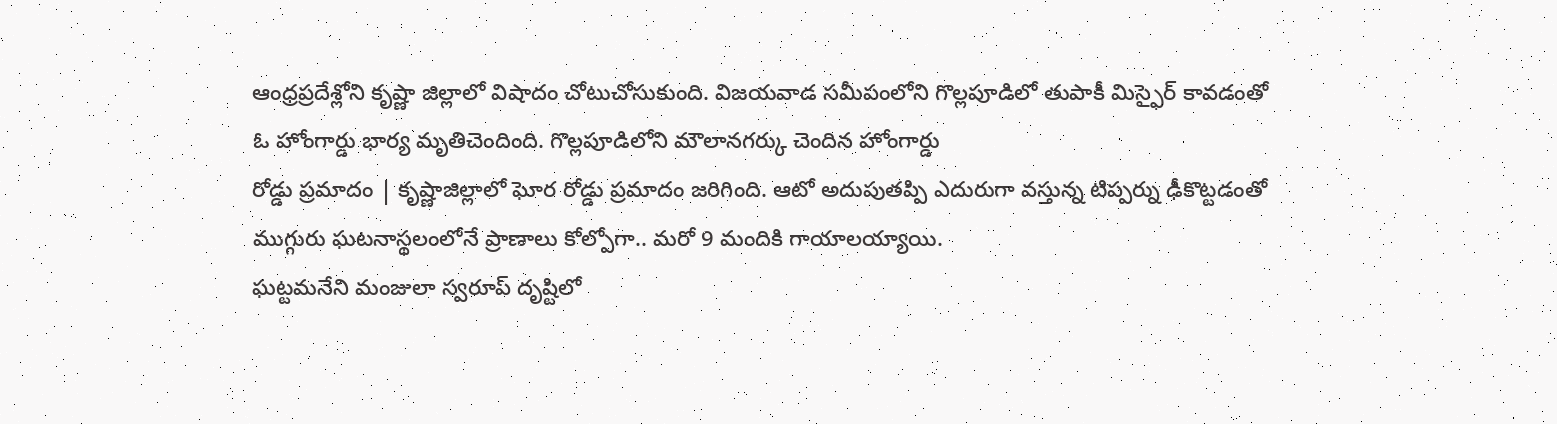ఆంధ్రప్రదేశ్లోని కృష్ణా జిల్లాలో విషాదం చోటుచోసుకుంది. విజయవాడ సమీపంలోని గొల్లపూడిలో తుపాకీ మిస్ఫైర్ కావడంతో ఓ హోంగార్డు భార్య మృతిచెందింది. గొల్లపూడిలోని మౌలానగర్కు చెందిన హోంగార్డు
రోడ్డు ప్రమాదం | కృష్ణాజిల్లాలో ఘోర రోడ్డు ప్రమాదం జరిగింది. ఆటో అదుపుతప్పి ఎదురుగా వస్తున్న టిప్పర్ను ఢీకొట్టడంతో ముగ్గురు ఘటనాస్థలంలోనే ప్రాణాలు కోల్పోగా.. మరో 9 మందికి గాయాలయ్యాయి.
ఘట్టమనేని మంజులా స్వరూప్ దృష్టిలో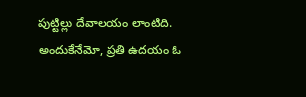పుట్టిల్లు దేవాలయం లాంటిది. అందుకేనేమో, ప్రతి ఉదయం ఓ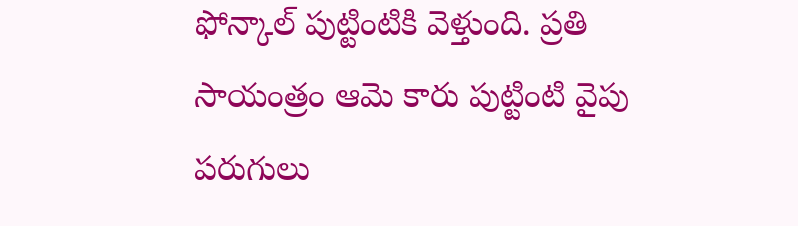ఫోన్కాల్ పుట్టింటికి వెళ్తుంది. ప్రతి సాయంత్రం ఆమె కారు పుట్టింటి వైపు పరుగులు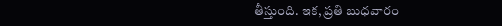తీస్తుంది. ఇక, ప్రతి బుధవారం